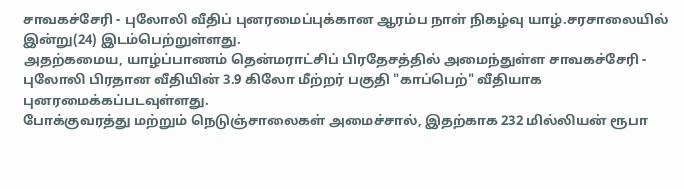சாவகச்சேரி - புலோலி வீதிப் புனரமைப்புக்கான ஆரம்ப நாள் நிகழ்வு யாழ்.சரசாலையில் இன்று(24) இடம்பெற்றுள்ளது.
அதற்கமைய, யாழ்ப்பாணம் தென்மராட்சிப் பிரதேசத்தில் அமைந்துள்ள சாவகச்சேரி - புலோலி பிரதான வீதியின் 3.9 கிலோ மீற்றர் பகுதி "காப்பெற்" வீதியாக புனரமைக்கப்படவுள்ளது.
போக்குவரத்து மற்றும் நெடுஞ்சாலைகள் அமைச்சால், இதற்காக 232 மில்லியன் ரூபா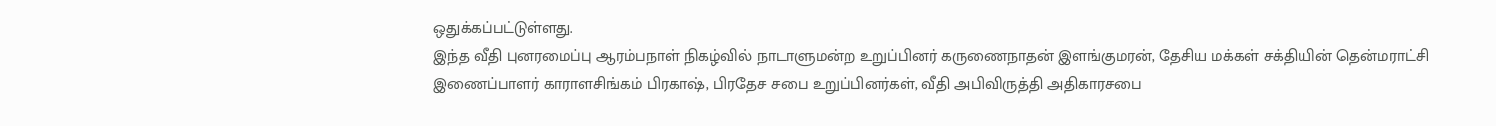ஒதுக்கப்பட்டுள்ளது.
இந்த வீதி புனரமைப்பு ஆரம்பநாள் நிகழ்வில் நாடாளுமன்ற உறுப்பினர் கருணைநாதன் இளங்குமரன், தேசிய மக்கள் சக்தியின் தென்மராட்சி இணைப்பாளர் காராளசிங்கம் பிரகாஷ், பிரதேச சபை உறுப்பினர்கள், வீதி அபிவிருத்தி அதிகாரசபை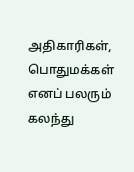அதிகாரிகள், பொதுமக்கள் எனப் பலரும் கலந்து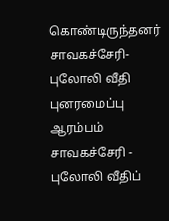கொண்டிருந்தனர்
சாவகச்சேரி- புலோலி வீதி புனரமைப்பு ஆரம்பம் சாவகச்சேரி - புலோலி வீதிப்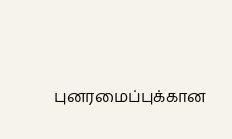புனரமைப்புக்கான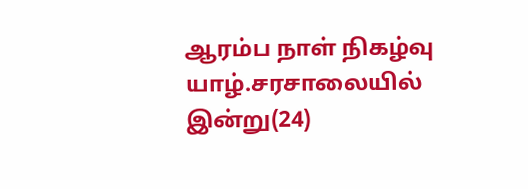ஆரம்ப நாள் நிகழ்வு யாழ்.சரசாலையில் இன்று(24)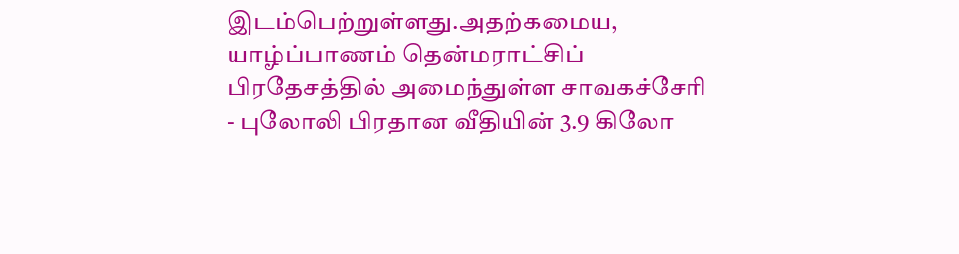இடம்பெற்றுள்ளது.அதற்கமைய, யாழ்ப்பாணம் தென்மராட்சிப் பிரதேசத்தில் அமைந்துள்ள சாவகச்சேரி - புலோலி பிரதான வீதியின் 3.9 கிலோ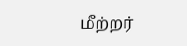மீற்றர்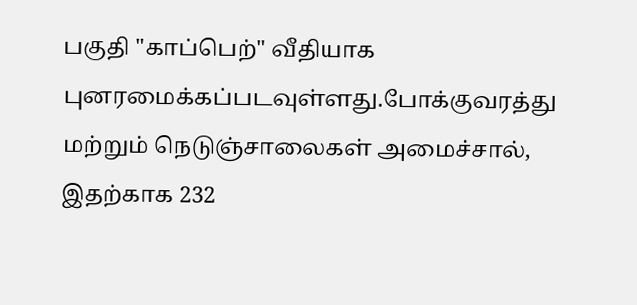பகுதி "காப்பெற்" வீதியாக புனரமைக்கப்படவுள்ளது.போக்குவரத்து மற்றும் நெடுஞ்சாலைகள் அமைச்சால், இதற்காக 232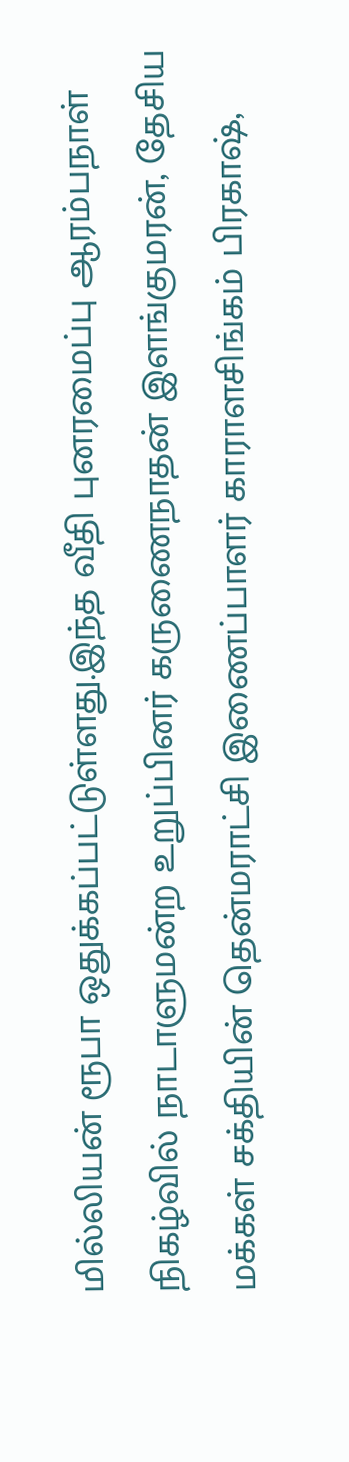மில்லியன் ரூபா ஒதுக்கப்பட்டுள்ளது.இந்த வீதி புனரமைப்பு ஆரம்பநாள் நிகழ்வில் நாடாளுமன்ற உறுப்பினர் கருணைநாதன் இளங்குமரன், தேசிய மக்கள் சக்தியின் தென்மராட்சி இணைப்பாளர் காராளசிங்கம் பிரகாஷ்,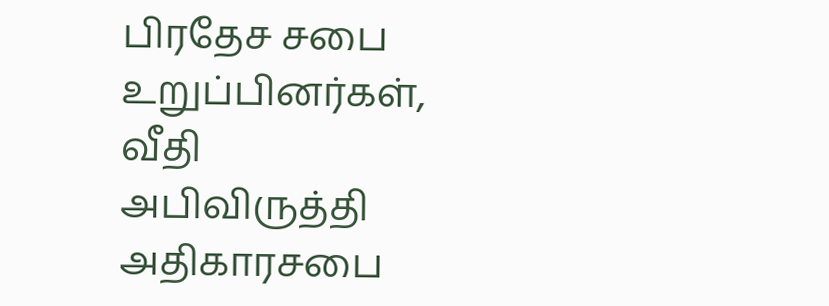பிரதேச சபை உறுப்பினர்கள், வீதி அபிவிருத்தி அதிகாரசபை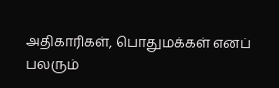அதிகாரிகள், பொதுமக்கள் எனப் பலரும்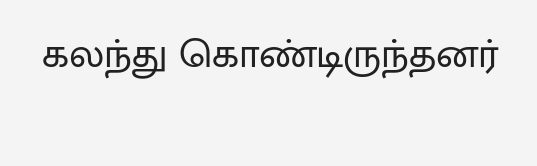கலந்து கொண்டிருந்தனர்